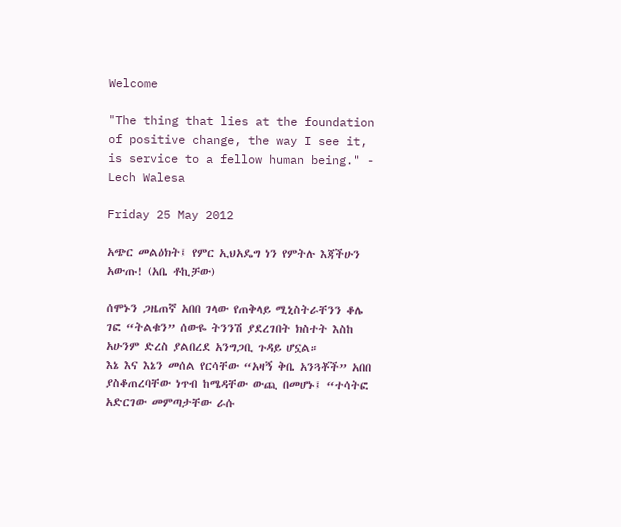Welcome

"The thing that lies at the foundation of positive change, the way I see it, is service to a fellow human being." - Lech Walesa

Friday 25 May 2012

አጭር መልዕክት፤ የምር ኢህአዴግ ነን የምትሉ እጃችሁን አውጡ! (አቤ ቶኪቻው)

ሰሞኑን ጋዜጠኛ አበበ ገላው የጠቅላይ ሚኒስትራቸንን ቆሌ  ገፎ “ትልቁን” ሰውዬ ትንንሽ ያደረገበት ክስተት እስከ አሁንም ድረስ ያልበረደ አንግጋቢ ጉዳይ ሆኗል።
እኔ እና እኔን መሰል የርሳቸው “አዛኝ ቅቤ አንጓቾች” አበበ ያስቆጠረባቸው ነጥብ ከሜዳቸው ውጪ በመሆኑ፤ “ተሳትፎ አድርገው መምጣታቸው ራሱ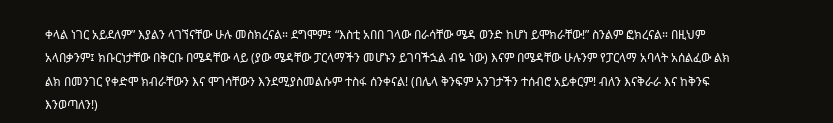ቀላል ነገር አይደለም” እያልን ላገኘናቸው ሁሉ መስክረናል። ደግሞም፤ “እስቲ አበበ ገላው በራሳቸው ሜዳ ወንድ ከሆነ ይሞክራቸው!” ስንልም ፎክረናል። በዚህም አላበቃንም፤ ክቡርነታቸው በቅርቡ በሜዳቸው ላይ (ያው ሜዳቸው ፓርላማችን መሆኑን ይገባችኋል ብዬ ነው) እናም በሜዳቸው ሁሉንም የፓርላማ አባላት አሰልፈው ልክ ልክ በመንገር የቀድሞ ክብራቸውን እና ሞገሳቸውን እንደሚያስመልሱም ተስፋ ሰንቀናል! (በሌላ ቅንፍም አንገታችን ተሰብሮ አይቀርም! ብለን እናቅራራ እና ከቅንፍ እንወጣለን!)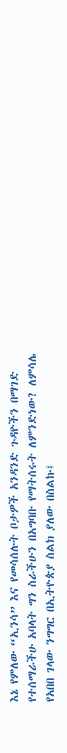እኔ የምለው “ኢንሳ” እና የመሳሰሉት ቦታዎች አንዳንድ ጉዳዮችን በማገድ የተሰማራችሁ አባላት ግን ስራችሁን በአግባቡ የማትሰሩት ለምንድነው? ለምሳሌ የአበበ ገላው ንግግር በኢትዮጵያ ስልክ ያለው በስልኩ፤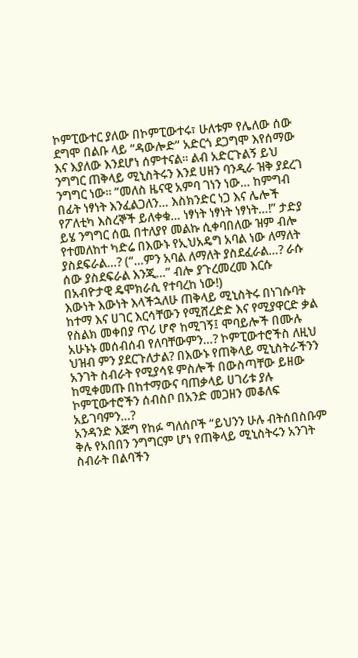ኮምፒውተር ያለው በኮምፒውተሩ፣ ሁለቱም የሌለው ሰው ደግሞ በልቡ ላይ “ዳውሎድ” አድርጎ ደጋግሞ እየሰማው እና እያለው እንደሆነ ሰምተናል። ልብ አድርጉልኝ ይህ ንግግር ጠቅላይ ሚኒስትሩን እንደ ሀዘን ባንዲራ ዝቅ ያደረገ ንግግር ነው። “መለስ ዜናዊ አምባ ገነን ነው… ከምግብ በፊት ነፃነት እንፈልጋለን… እስክንድር ነጋ እና ሌሎች የፖለቲካ እስረኞች ይለቀቁ… ነፃነት ነፃነት ነፃነት…!” ታድያ ይሄ ንግግር ሰዉ በተለያየ መልኩ ሲቀባበለው ዝም ብሎ የተመለከተ ካድሬ በእውኑ የኢህአዴግ አባል ነው ለማለት ያስደፍራል…? (“…ምን አባል ለማለት ያስደፈራል…? ራሱ ሰው ያስደፍራል እንጂ…” ብሎ ያጉረመረመ እርሱ  በአብዮታዊ ዴሞክራሲ የተባረከ ነው!)
እውነት እውነት እላችኋለሁ ጠቅላይ ሚኒስትሩ በነገሱባት ከተማ እና ሀገር እርሳቸውን የሚሸረድድ እና የሚያዋርድ ቃል የስልክ መቀበያ ጥሪ ሆኖ ከሚገኝ፤ ሞባይሎች በሙሉ አሁኑኑ መሰብሰብ የለባቸውምን…? ኮምፒውተሮችስ ለዚህ ህዝብ ምን ያደርጉለታል? በእውኑ የጠቅላይ ሚኒስትራችንን አንገት ስብራት የሚያሳዩ ምስሎች በውስጣቸው ይዘው ከሚቀመጡ በከተማውና ባጠቃላይ ሀገሪቱ ያሉ ኮምፒውተሮችን ሰብስቦ በአንድ መጋዘን መቆለፍ አይገባምን…?
አንዳንድ እጅግ የከፉ ግለሰቦች “ይህንን ሁሉ ብትሰበስቡም ቅሉ የአበበን ንግግርም ሆነ የጠቅላይ ሚኒስትሩን አንገት ስብራት በልባችን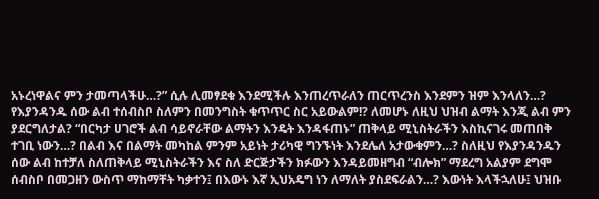አኑረነዋልና ምን ታመጣላችሁ…?” ሲሉ ሊመፃደቁ እንደሚችሉ እንጠረጥራለን ጠርጥረንስ እንደምን ዝም እንላለን…? የእያንዳንዱ ሰው ልብ ተሰብስቦ ስለምን በመንግስት ቁጥጥር ስር አይውልም!? ለመሆኑ ለዚህ ህዝብ ልማት እንጂ ልብ ምን ያደርግለታል? “በርካታ ሀገሮች ልብ ሳይኖራቸው ልማትን እንዴት እንዳፋጠኑ” ጠቅላይ ሚኒስትራችን እስኪናገሩ መጠበቅ  ተገቢ ነውን…? በልብ እና በልማት መካከል ምንም አይነት ታሪካዊ ግንኙነት እንደሌለ አታውቁምን…? ስለዚህ የእያንዳንዱን ሰው ልብ ከተቻለ ስለጠቅላይ ሚኒስትራችን እና ስለ ድርጅታችን ክፉውን እንዳይመዘግብ “ብሎክ” ማደረግ አልያም ደግሞ ሰብስቦ በመጋዘን ውስጥ ማከማቸት ካቃተን፤ በእውኑ እኛ ኢህአዴግ ነን ለማለት ያስደፍራልን…? እውነት እላችኋለሁ፤ ህዝቡ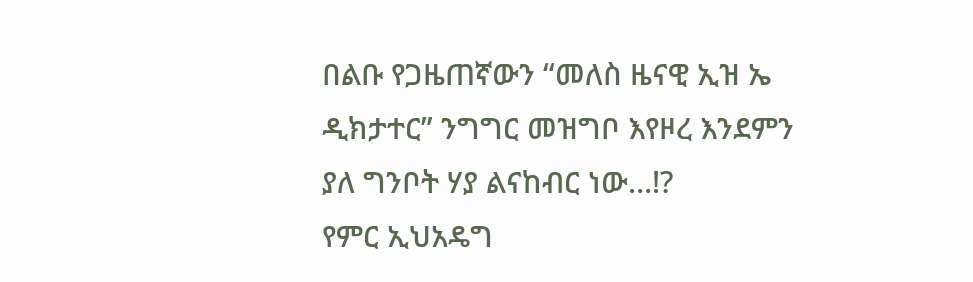በልቡ የጋዜጠኛውን “መለስ ዜናዊ ኢዝ ኤ ዲክታተር” ንግግር መዝግቦ እየዞረ እንደምን ያለ ግንቦት ሃያ ልናከብር ነው…!?
የምር ኢህአዴግ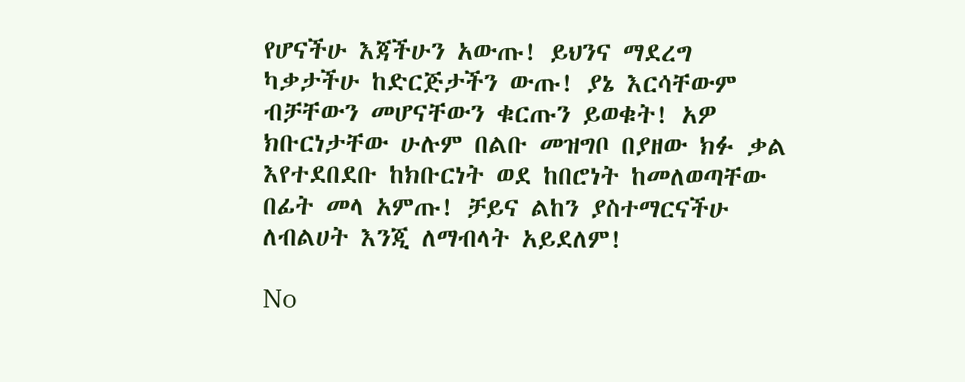የሆናችሁ እጃችሁን አውጡ! ይህንና ማደረግ ካቃታችሁ ከድርጅታችን ውጡ! ያኔ እርሳቸውም ብቻቸውን መሆናቸውን ቁርጡን ይወቁት! አዎ ክቡርነታቸው ሁሉም በልቡ መዝግቦ በያዘው ክፉ ቃል እየተደበደቡ ከክቡርነት ወደ ከበሮነት ከመለወጣቸው በፊት መላ አምጡ! ቻይና ልከን ያስተማርናችሁ ለብልሀት እንጂ ለማብላት አይደለም!

No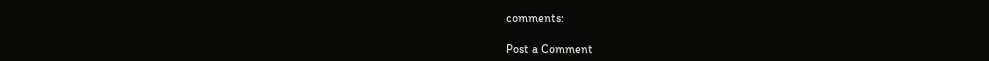comments:

Post a Comment